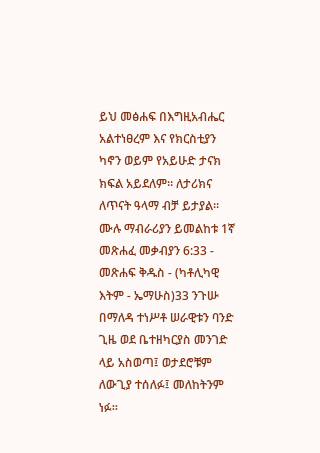ይህ መፅሐፍ በእግዚአብሔር አልተነፀረም እና የክርስቲያን ካኖን ወይም የአይሁድ ታናክ ክፍል አይደለም። ለታሪክና ለጥናት ዓላማ ብቻ ይታያል። ሙሉ ማብራሪያን ይመልከቱ 1ኛ መጽሐፈ መቃብያን 6:33 - መጽሐፍ ቅዱስ - (ካቶሊካዊ እትም - ኤማሁስ)33 ንጉሡ በማለዳ ተነሥቶ ሠራዊቱን ባንድ ጊዜ ወደ ቤተዘካርያስ መንገድ ላይ አስወጣ፤ ወታደሮቹም ለውጊያ ተሰለፉ፤ መለከትንም ነፉ።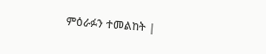ምዕራፉን ተመልከት |